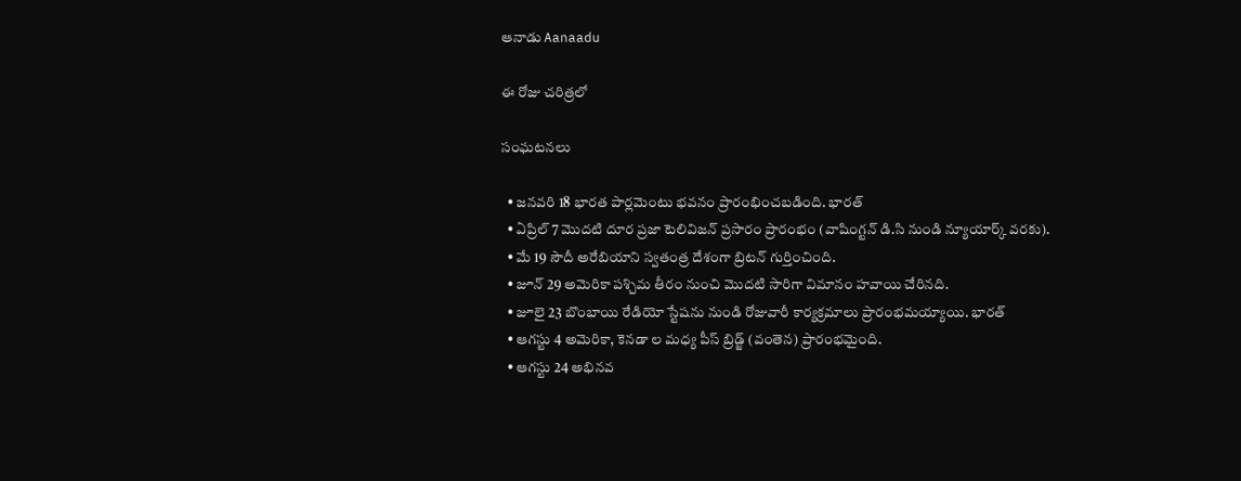ఆనాడు Aanaadu

ఈ రోజు చరిత్రలో

సంఘటనలు

  • జనవరి 18 భారత పార్లమెంటు భవనం ప్రారంభించబడింది. భారత్
  • ఏప్రిల్ 7 మొదటి దూర ప్రజా టెలివిజన్ ప్రసారం ప్రారంభం (వాషింగ్టన్ డి.సి నుండి న్యూయార్క్ వరకు).
  • మే 19 సౌదీ అరేబియాని స్వతంత్ర దేశంగా బ్రిటన్ గుర్తించింది.
  • జూన్ 29 అమెరికా పశ్చిమ తీరం నుంచి మొదటి సారిగా విమానం హవాయి చేరినది.
  • జూలై 23 బొంబాయి రేడియో స్టేషను నుండి రోజువారీ కార్యక్రమాలు ప్రారంభమయ్యాయి. భారత్
  • ఆగస్టు 4 అమెరికా, కెనడా ల మధ్య పీస్ బ్రిడ్జ్ (వంతెన) ప్రారంభమైంది.
  • ఆగస్టు 24 అభినవ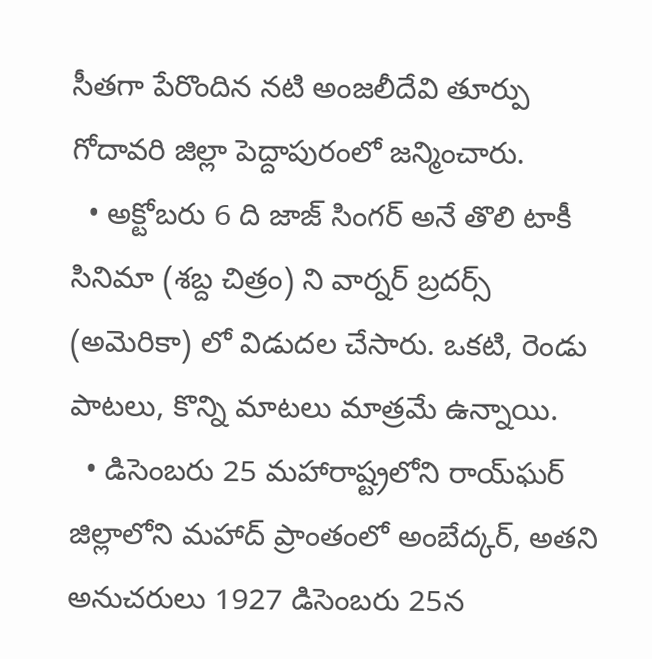సీతగా పేరొందిన నటి అంజలీదేవి తూర్పు గోదావరి జిల్లా పెద్దాపురంలో జన్మించారు.
  • అక్టోబరు 6 ది జాజ్ సింగర్ అనే తొలి టాకీ సినిమా (శబ్ద చిత్రం) ని వార్నర్ బ్రదర్స్ (అమెరికా) లో విడుదల చేసారు. ఒకటి, రెండు పాటలు, కొన్ని మాటలు మాత్రమే ఉన్నాయి.
  • డిసెంబరు 25 మహారాష్ట్రలోని రాయ్‌ఘర్ జిల్లాలోని మహాద్ ప్రాంతంలో అంబేద్కర్, అతని అనుచరులు 1927 డిసెంబరు 25న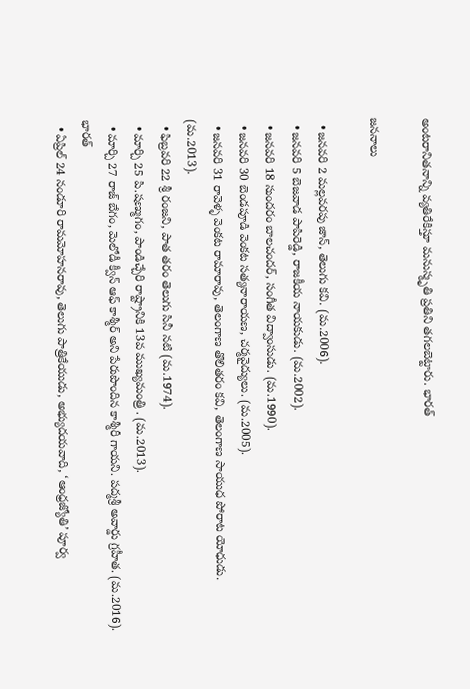అంటరానితనాన్ని వ్యతిరేకిస్తూ మనుస్మృతి ప్రతిని తగలబెట్టారు. భారత్

జననాలు

  • జనవరి 2 మల్లవరపు జాన్, తెలుగు కవి. (మ.2006).
  • జనవరి 5 బెజవాడ పాపిరెడ్డి, రాజకీయ నాయకుడు. (మ.2002).
  • జనవరి 18 సుందరం బాలచందర్, సంగీత విద్వాంసుడు. (మ.1990).
  • జనవరి 30 బెండపూడి వెంకట సత్యనారాయణ, చర్మవైద్యులు. (మ.2005).
  • జనవరి 31 రావెళ్ళ వెంకట రామారావు, తెలంగాణ తొలితరం కవి, తెలంగాణ సాయుధ పోరాట యోధుడు. (మ.2013).
  • ఫిబ్రవరి 22 శ్రీ రంజని, పాత తరం తెలుగు సినీ నటి (మ.1974).
  • మార్చి 25 పి.షణ్ముగం, పాండిచ్చేరి రాష్ట్రానికి 13వ ముఖ్యమంత్రి . (మ.2013).
  • మార్చి 27 రాజ్ బేగం, మెలోడీ క్వీన్ ఆఫ్ కాశ్మీర్ అని పేరుపొందిన కాశ్మీరీ గాయని. పద్మశ్రీ అవార్డు గ్రహీత. (మ.2016). భారత్
  • ఏప్రిల్ 24 నండూరి రామమోహనరావు, తెలుగు పాత్రికేయుడు, అభ్యుదయవాది, ‘ఆంధ్రజ్యోతి’ పూర్వ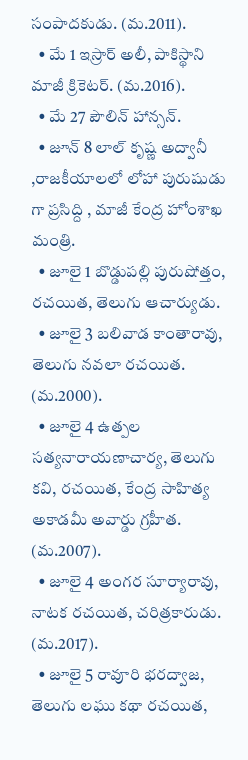సంపాదకుడు. (మ.2011).
  • మే 1 ఇస్రార్ అలీ, పాకిస్థాని మాజీ క్రికెటర్. (మ.2016).
  • మే 27 పౌలిన్ హాన్సన్.
  • జూన్ 8 లాల్ కృష్ణ అద్వానీ ,రాజకీయాలలో లోహా పురుషుడు గా ప్రసిద్ది , మాజీ కేంద్ర హోంశాఖ మంత్రి.
  • జూలై 1 బొడ్డుపల్లి పురుషోత్తం, రచయిత, తెలుగు ఆచార్యుడు.
  • జూలై 3 బలివాడ కాంతారావు, తెలుగు నవలా రచయిత. (మ.2000).
  • జూలై 4 ఉత్పల సత్యనారాయణాచార్య, తెలుగు కవి, రచయిత, కేంద్ర సాహిత్య అకాడమీ అవార్డు గ్రహీత. (మ.2007).
  • జూలై 4 అంగర సూర్యారావు, నాటక రచయిత, చరిత్రకారుడు. (మ.2017).
  • జూలై 5 రావూరి భరద్వాజ, తెలుగు లఘు కథా రచయిత,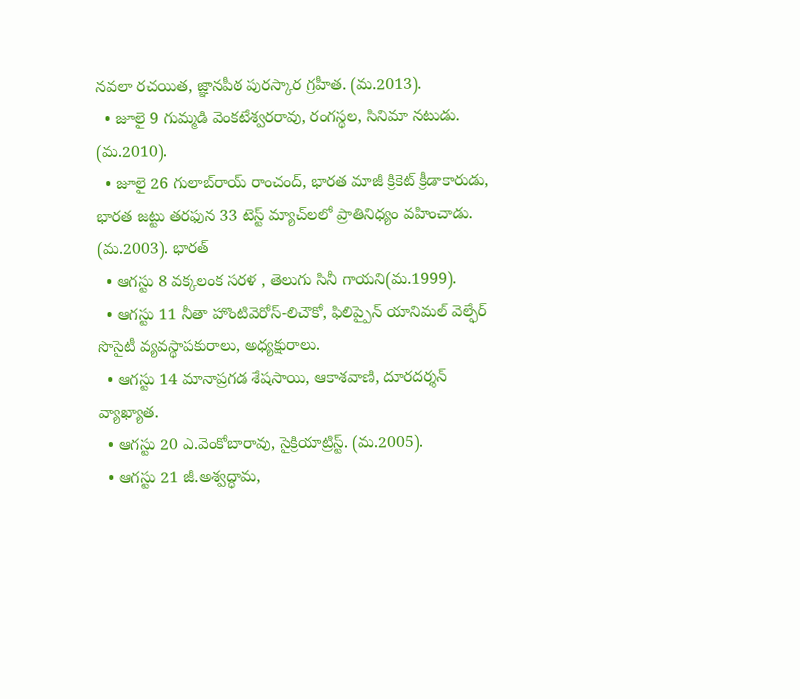నవలా రచయిత, జ్ఞానపీఠ పురస్కార గ్రహీత. (మ.2013).
  • జూలై 9 గుమ్మడి వెంకటేశ్వరరావు, రంగస్థల, సినిమా నటుడు. (మ.2010).
  • జూలై 26 గులాబ్‌రాయ్ రాంచంద్, భారత మాజీ క్రికెట్ క్రీడాకారుడు, భారత జట్టు తరఫున 33 టెస్ట్ మ్యాచ్‌లలో ప్రాతినిధ్యం వహించాడు. (మ.2003). భారత్
  • ఆగస్టు 8 వక్కలంక సరళ , తెలుగు సినీ గాయని(మ.1999).
  • ఆగస్టు 11 నీతా హొంటివెరోస్-లిచౌకో, ఫిలిప్పైన్ యానిమల్ వెల్ఫేర్ సొసైటీ వ్యవస్థాపకురాలు, అధ్యక్షురాలు.
  • ఆగస్టు 14 మానాప్రగడ శేషసాయి, ఆకాశవాణి, దూరదర్శన్ వ్యాఖ్యాత.
  • ఆగస్టు 20 ఎ.వెంకోబారావు, సైక్రియాట్రిస్ట్. (మ.2005).
  • ఆగస్టు 21 జీ.అశ్వద్ధామ,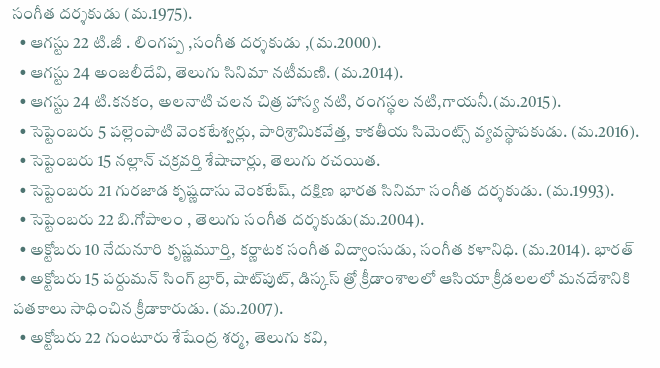సంగీత దర్శకుడు (మ.1975).
  • ఆగస్టు 22 టి.జీ . లింగప్ప ,సంగీత దర్శకుడు ,(మ.2000).
  • ఆగస్టు 24 అంజలీదేవి, తెలుగు సినిమా నటీమణి. (మ.2014).
  • ఆగస్టు 24 టి.కనకం, అలనాటి చలన చిత్ర హాస్య నటి, రంగస్థల నటి,గాయనీ.(మ.2015).
  • సెప్టెంబరు 5 పల్లెంపాటి వెంకటేశ్వర్లు, పారిశ్రామికవేత్త, కాకతీయ సిమెంట్స్‌ వ్యవస్థాపకుడు. (మ.2016).
  • సెప్టెంబరు 15 నల్లాన్ చక్రవర్తి శేషాచార్లు, తెలుగు రచయిత.
  • సెప్టెంబరు 21 గురజాడ కృష్ణదాసు వెంకటేష్, దక్షిణ భారత సినిమా సంగీత దర్శకుడు. (మ.1993).
  • సెప్టెంబరు 22 బి.గోపాలం , తెలుగు సంగీత దర్శకుడు(మ.2004).
  • అక్టోబరు 10 నేదునూరి కృష్ణమూర్తి, కర్ణాటక సంగీత విద్వాంసుడు, సంగీత కళానిధి. (మ.2014). భారత్
  • అక్టోబరు 15 పర్దుమన్ సింగ్ బ్రార్, షాట్‌పుట్, డిస్కస్ త్రో క్రీడాంశాలలో ఆసియా క్రీడలలలో మనదేశానికి పతకాలు సాధించిన క్రీడాకారుడు. (మ.2007).
  • అక్టోబరు 22 గుంటూరు శేషేంద్ర శర్మ, తెలుగు కవి,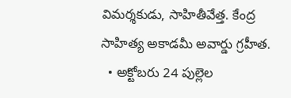విమర్శకుడు, సాహితీవేత్త. కేంద్ర సాహిత్య అకాడమీ అవార్డు గ్రహీత.
  • అక్టోబరు 24 పుల్లెల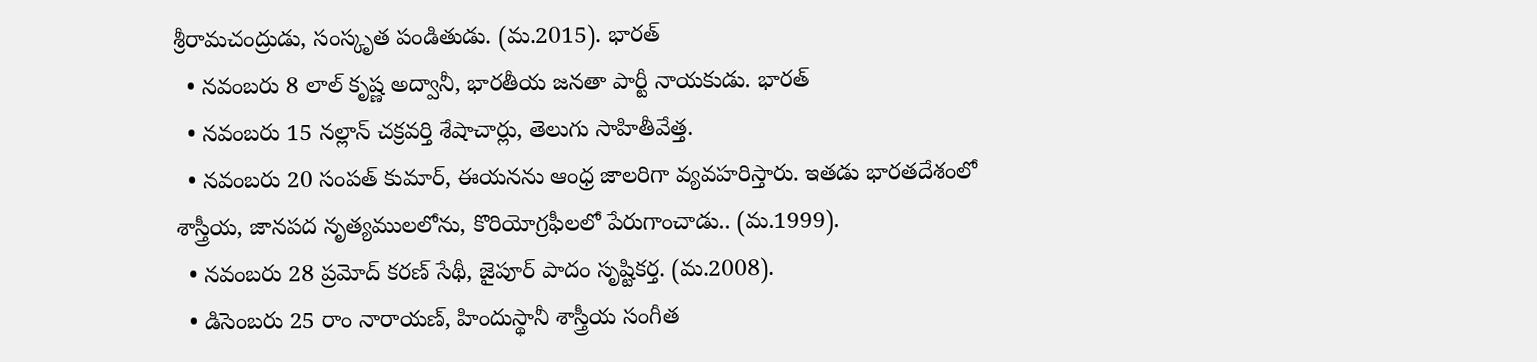శ్రీరామచంద్రుడు, సంస్కృత పండితుడు. (మ.2015). భారత్
  • నవంబరు 8 లాల్ కృష్ణ అద్వానీ, భారతీయ జనతా పార్టీ నాయకుడు. భారత్
  • నవంబరు 15 నల్లాన్ చక్రవర్తి శేషాచార్లు, తెలుగు సాహితీవేత్త.
  • నవంబరు 20 సంపత్ కుమార్, ఈయనను ఆంధ్ర జాలరిగా వ్యవహరిస్తారు. ఇతడు భారతదేశంలో శాస్త్రీయ, జానపద నృత్యములలోను, కొరియోగ్రఫీలలో పేరుగాంచాడు.. (మ.1999).
  • నవంబరు 28 ప్రమోద్ కరణ్ సేథీ, జైపూర్ పాదం సృష్టికర్త. (మ.2008).
  • డిసెంబరు 25 రాం నారాయణ్, హిందుస్థానీ శాస్త్రీయ సంగీత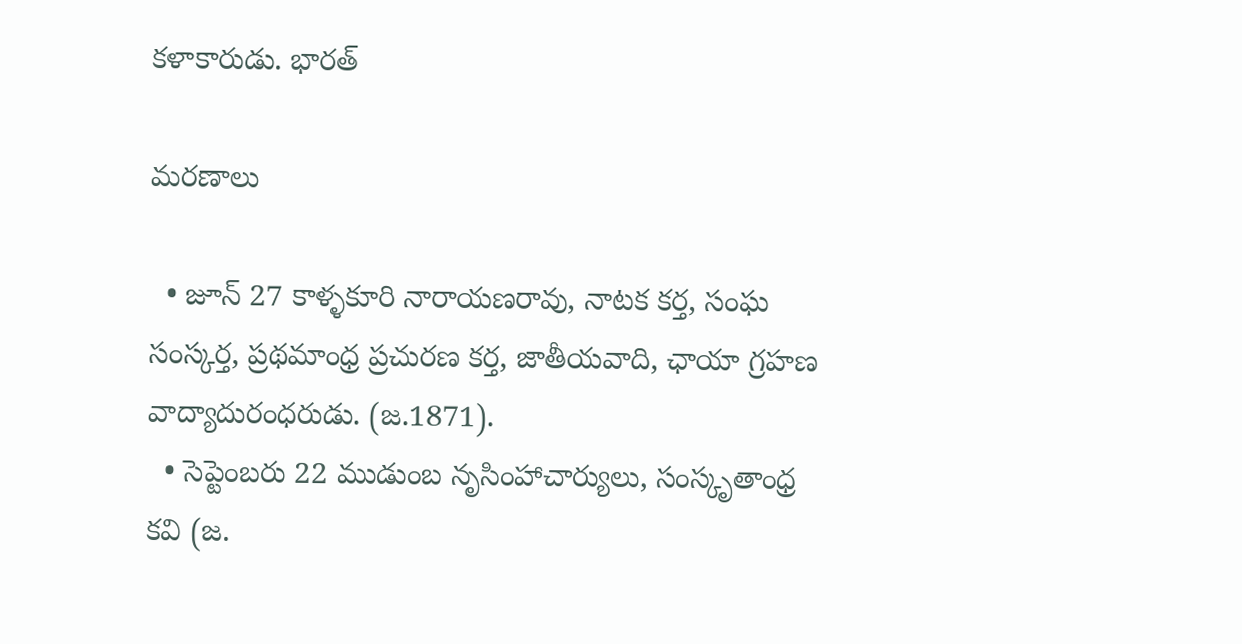కళాకారుడు. భారత్

మరణాలు

  • జూన్ 27 కాళ్ళకూరి నారాయణరావు, నాటక కర్త, సంఘ సంస్కర్త, ప్రథమాంధ్ర ప్రచురణ కర్త, జాతీయవాది, ఛాయా గ్రహణ వాద్యాదురంధరుడు. (జ.1871).
  • సెప్టెంబరు 22 ముడుంబ నృసింహాచార్యులు, సంస్కృతాంధ్ర కవి (జ.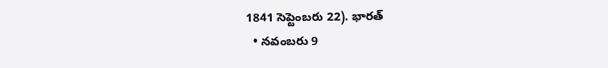1841 సెప్టెంబరు 22). భారత్
  • నవంబరు 9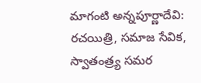మాగంటి అన్నపూర్ణాదేవి: రచయిత్రి, సమాజ సేవిక, స్వాతంత్ర్య సమర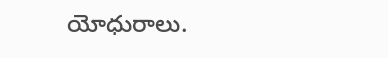యోధురాలు.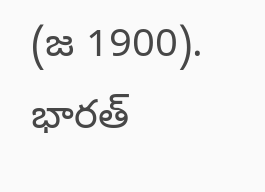(జ 1900). భారత్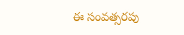ఈ సంవత్సరపు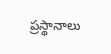ప్రస్థానాలు